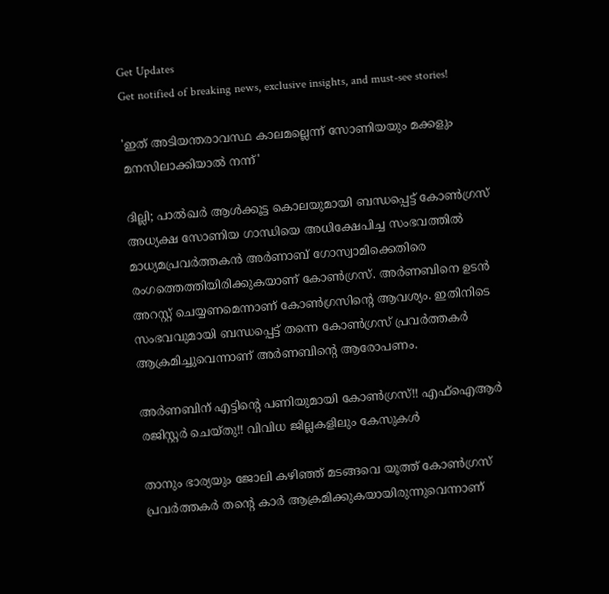Get Updates
Get notified of breaking news, exclusive insights, and must-see stories!

'ഇത് അടിയന്തരാവസ്ഥ കാലമല്ലെന്ന് സോണിയയും മക്കളും മനസിലാക്കിയാൽ നന്ന്'

ദില്ലി; പാൽഖർ ആൾക്കൂട്ട കൊലയുമായി ബന്ധപ്പെട്ട് കോൺഗ്രസ് അധ്യക്ഷ സോണിയ ഗാന്ധിയെ അധിക്ഷേപിച്ച സംഭവത്തിൽ മാധ്യമപ്രവർത്തകൻ അർണാബ് ഗോസ്വാമിക്കെതിരെ രംഗത്തെത്തിയിരിക്കുകയാണ് കോൺഗ്രസ്. അർണബിനെ ഉടൻ അറസ്റ്റ് ചെയ്യണമെന്നാണ് കോൺഗ്രസിന്റെ ആവശ്യം. ഇതിനിടെ സംഭവവുമായി ബന്ധപ്പെട്ട് തന്നെ കോൺഗ്രസ് പ്രവർത്തകർ ആക്രമിച്ചുവെന്നാണ് അർണബിന്റെ ആരോപണം.

അർണബിന് എട്ടിന്റെ പണിയുമായി കോൺഗ്രസ്!! എഫ്ഐആർ രജിസ്റ്റർ ചെയ്തു!! വിവിധ ജില്ലകളിലും കേസുകൾ

താനും ഭാര്യയും ജോലി കഴിഞ്ഞ് മടങ്ങവെ യൂത്ത് കോൺഗ്രസ് പ്രവർത്തകർ തന്റെ കാർ ആക്രമിക്കുകയായിരുന്നുവെന്നാണ്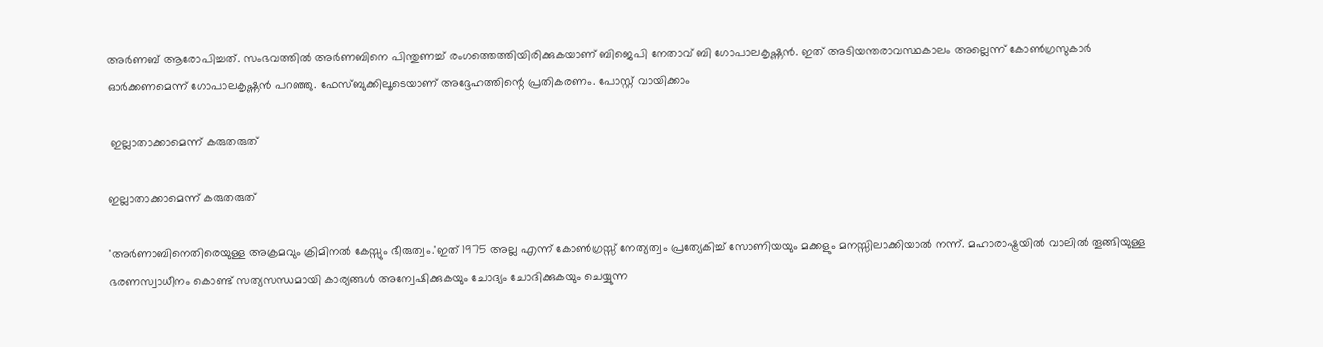അർണബ് ആരോപിച്ചത്. സംഭവത്തിൽ അർണബിനെ പിന്തുണച്ച് രംഗത്തെത്തിയിരിക്കുകയാണ് ബിജെപി നേതാവ് ബി ഗോപാലകൃഷ്ണൻ. ഇത് അടിയന്തരാവസ്ഥകാലം അല്ലെന്ന് കോൺഗ്രസുകാർ ഓർക്കണമെന്ന് ഗോപാലകൃഷ്ണൻ പറഞ്ഞു. ഫേസ്ബുക്കിലൂടെയാണ് അദ്ദേഹത്തിന്റെ പ്രതികരണം. പോസ്റ്റ് വായിക്കാം

 ഇല്ലാതാക്കാമെന്ന് കരുതരുത്

ഇല്ലാതാക്കാമെന്ന് കരുതരുത്

'അർണാബിനെതിരെയുള്ള അക്രമവും ക്രിമിനൽ കേസ്സും ഭീരുത്വം.'ഇത് 1975 അല്ല എന്ന് കോൺഗ്രസ്സ് നേത്യത്വം പ്രത്യേകിച്ച് സോണിയയും മക്കളും മനസ്സിലാക്കിയാൽ നന്ന്. മഹാരാഷ്ട്രയിൽ വാലിൽ തൂങ്ങിയുള്ള
ഭരണസ്വാധീനം കൊണ്ട് സത്യസന്ധമായി കാര്യങ്ങൾ അന്വേഷിക്കുകയും ചോദ്യം ചോദിക്കുകയും ചെയ്യുന്ന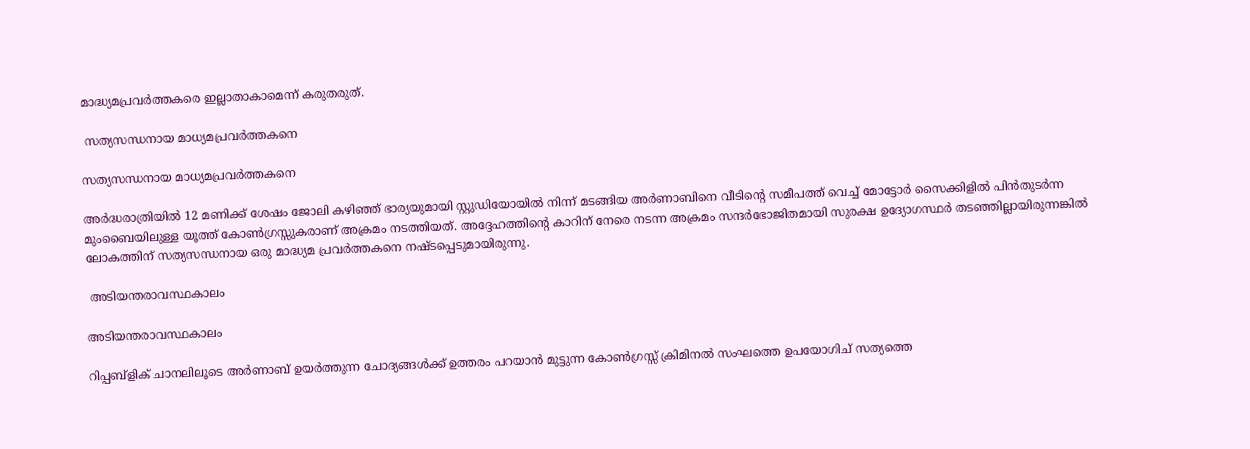മാദ്ധ്യമപ്രവർത്തകരെ ഇല്ലാതാകാമെന്ന് കരുതരുത്.

 സത്യസന്ധനായ മാധ്യമപ്രവർത്തകനെ

സത്യസന്ധനായ മാധ്യമപ്രവർത്തകനെ

അർദ്ധരാത്രിയിൽ 12 മണിക്ക് ശേഷം ജോലി കഴിഞ്ഞ് ഭാര്യയുമായി സ്റ്റുഡിയോയിൽ നിന്ന് മടങ്ങിയ അർണാബിനെ വീടിന്റെ സമീപത്ത് വെച്ച് മോട്ടോർ സൈക്കിളിൽ പിൻതുടർന്ന മുംബൈയിലുള്ള യൂത്ത് കോൺഗ്രസ്സുകരാണ് അക്രമം നടത്തിയത്. അദ്ദേഹത്തിന്റെ കാറിന് നേരെ നടന്ന അക്രമം സന്ദർഭോജിതമായി സുരക്ഷ ഉദ്യോഗസ്ഥർ തടഞ്ഞില്ലായിരുന്നങ്കിൽ ലോകത്തിന് സത്യസന്ധനായ ഒരു മാദ്ധ്യമ പ്രവർത്തകനെ നഷ്ടപ്പെടുമായിരുന്നു.

 അടിയന്തരാവസ്ഥകാലം

അടിയന്തരാവസ്ഥകാലം

റിപ്പബ്ളിക് ചാനലിലൂടെ അർണാബ് ഉയർത്തുന്ന ചോദ്യങ്ങൾക്ക് ഉത്തരം പറയാൻ മുട്ടുന്ന കോൺഗ്രസ്സ് ക്രിമിനൽ സംഘത്തെ ഉപയോഗിച് സത്യത്തെ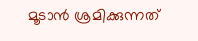മൂടാൻ ശ്രമിക്കുന്നത്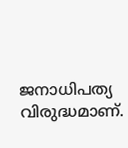ജനാധിപത്യ വിരുദ്ധമാണ്.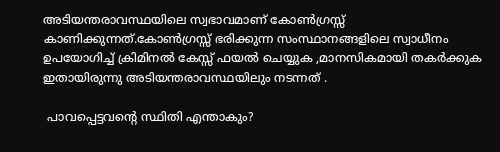അടിയന്തരാവസ്ഥയിലെ സ്വഭാവമാണ് കോൺഗ്രസ്സ് കാണിക്കുന്നത്.കോൺഗ്രസ്സ് ഭരിക്കുന്ന സംസ്ഥാനങ്ങളിലെ സ്വാധീനം ഉപയോഗിച്ച് ക്രിമിനൽ കേസ്സ് ഫയൽ ചെയ്യുക ,മാനസികമായി തകർക്കുക ഇതായിരുന്നു അടിയന്തരാവസ്ഥയിലും നടന്നത് .

 പാവപ്പെട്ടവന്റെ സ്ഥിതി എന്താകും?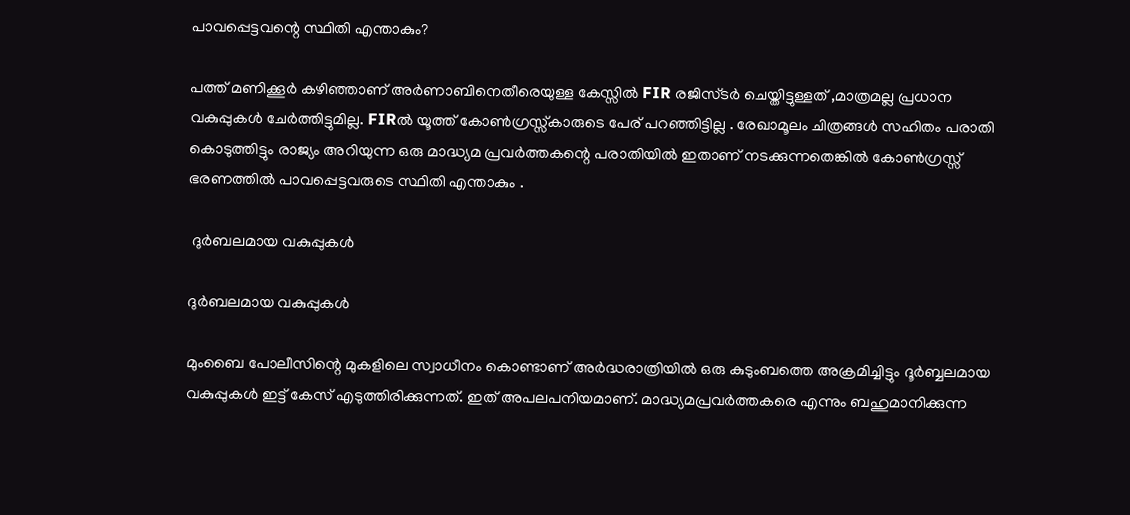പാവപ്പെട്ടവന്റെ സ്ഥിതി എന്താകും?

പത്ത് മണിക്കൂർ കഴിഞ്ഞാണ് അർണാബിനെതീരെയുള്ള കേസ്സിൽ FIR രജിസ്ടർ ചെയ്തിട്ടുള്ളത് ,മാത്രമല്ല പ്രധാന വകുപ്പുകൾ ചേർത്തിട്ടുമില്ല. FIRൽ യൂത്ത് കോൺഗ്രസ്സ്കാരുടെ പേര് പറഞ്ഞിട്ടില്ല . രേഖാമൂലം ചിത്രങ്ങൾ സഹിതം പരാതി കൊടുത്തിട്ടും രാജ്യം അറിയുന്ന ഒരു മാദ്ധ്യമ പ്രവർത്തകന്റെ പരാതിയിൽ ഇതാണ് നടക്കുന്നതെങ്കിൽ കോൺഗ്രസ്സ് ഭരണത്തിൽ പാവപ്പെട്ടവരുടെ സ്ഥിതി എന്താകും .

 ദുർബലമായ വകുപ്പുകൾ

ദുർബലമായ വകുപ്പുകൾ

മുംബൈ പോലീസിന്റെ മുകളിലെ സ്വാധീനം കൊണ്ടാണ് അർദ്ധരാത്രിയിൽ ഒരു കുടുംബത്തെ അക്രമിച്ചിട്ടും ദൂർബ്ബലമായ വകുപ്പുകൾ ഇട്ട് കേസ് എടുത്തിരിക്കുന്നത്. ഇത് അപലപനിയമാണ്. മാദ്ധ്യമപ്രവർത്തകരെ എന്നും ബഹുമാനിക്കുന്ന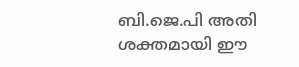ബി.ജെ.പി അതി ശക്തമായി ഈ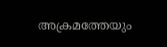അക്രമത്തേയും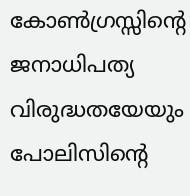കോൺഗ്രസ്സിന്റെ ജനാധിപത്യ വിരുദ്ധതയേയും പോലിസിന്റെ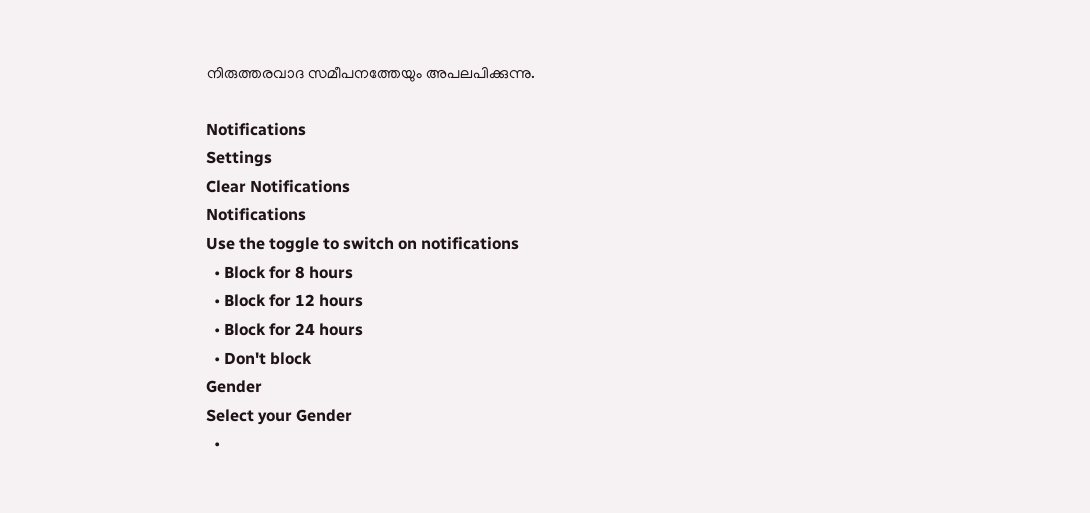നിരുത്തരവാദ സമീപനത്തേയും അപലപിക്കുന്നു.

Notifications
Settings
Clear Notifications
Notifications
Use the toggle to switch on notifications
  • Block for 8 hours
  • Block for 12 hours
  • Block for 24 hours
  • Don't block
Gender
Select your Gender
  •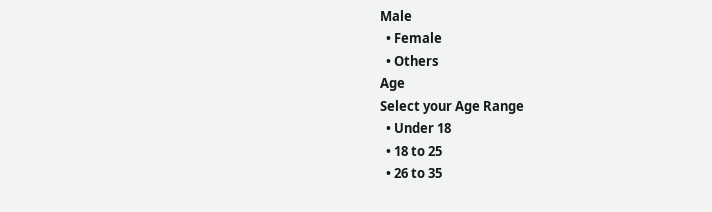Male
  • Female
  • Others
Age
Select your Age Range
  • Under 18
  • 18 to 25
  • 26 to 35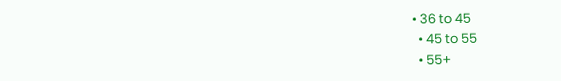• 36 to 45
  • 45 to 55
  • 55+